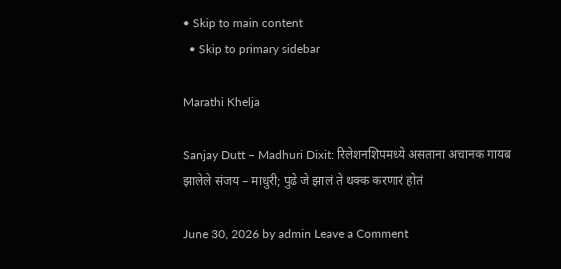• Skip to main content
  • Skip to primary sidebar

Marathi Khelja

Sanjay Dutt – Madhuri Dixit: रिलेशनशिपमध्ये असताना अचानक गायब झालेले संजय – माधुरी; पुढे जे झालं ते थक्क करणारं होतं

June 30, 2026 by admin Leave a Comment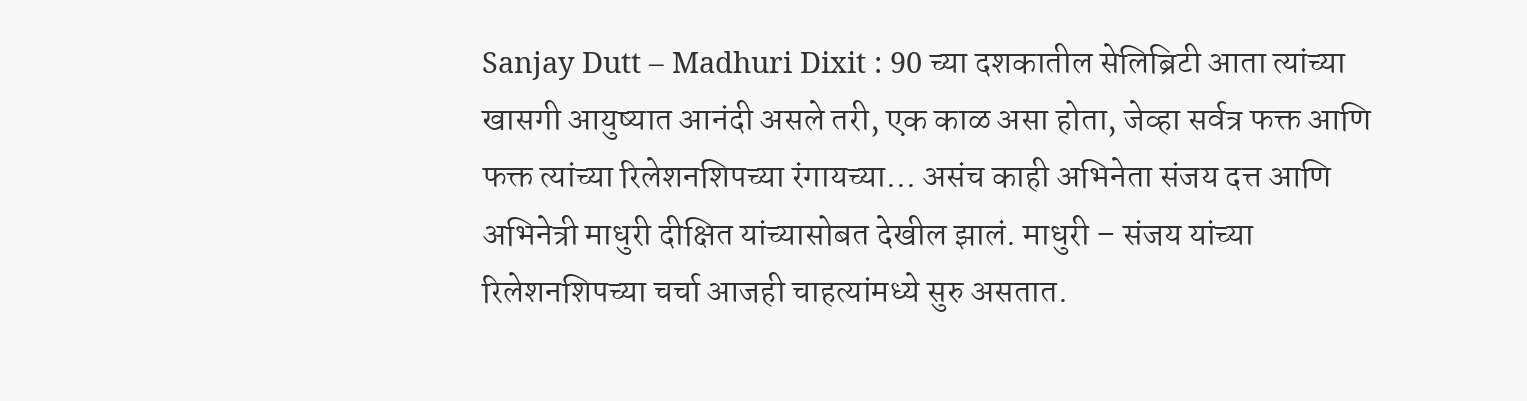Sanjay Dutt – Madhuri Dixit : 90 च्या दशकातील सेलिब्रिटी आता त्यांच्या खासगी आयुष्यात आनंदी असले तरी, एक काळ असा होता, जेव्हा सर्वत्र फक्त आणि फक्त त्यांच्या रिलेशनशिपच्या रंगायच्या… असंच काही अभिनेता संजय दत्त आणि अभिनेत्री माधुरी दीक्षित यांच्यासोबत देखील झालं. माधुरी – संजय यांच्या रिलेशनशिपच्या चर्चा आजही चाहत्यांमध्ये सुरु असतात.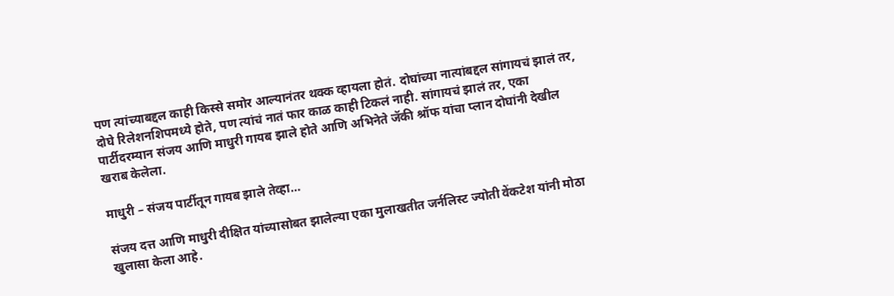पण त्यांच्याबद्दल काही किस्से समोर आल्यानंतर थक्क व्हायला होतं. दोघांच्या नात्यांबद्दल सांगायचं झालं तर, दोघे रिलेशनशिपमध्ये होते, पण त्यांचं नातं फार काळ काही टिकलं नाही. सांगायचं झालं तर, एका पार्टीदरम्यान संजय आणि माधुरी गायब झाले होते आणि अभिनेते जॅकी श्रॉफ यांचा प्लान दोघांनी देखील खराब केलेला.

माधुरी – संजय पार्टीतून गायब झाले तेव्हा…

संजय दत्त आणि माधुरी दीक्षित यांच्यासोबत झालेल्या एका मुलाखतीत जर्नलिस्ट ज्योती वेंकटेश यांनी मोठा खुलासा केला आहे.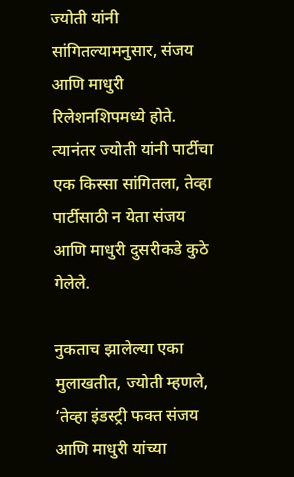ज्योती यांनी सांगितल्यामनुसार, संजय आणि माधुरी रिलेशनशिपमध्ये होते. त्यानंतर ज्योती यांनी पार्टीचा एक किस्सा सांगितला, तेव्हा पार्टीसाठी न येता संजय आणि माधुरी दुसरीकडे कुठे गेलेले.

नुकताच झालेल्या एका मुलाखतीत, ज्योती म्हणले, ‘तेव्हा इंडस्ट्री फक्त संजय आणि माधुरी यांच्या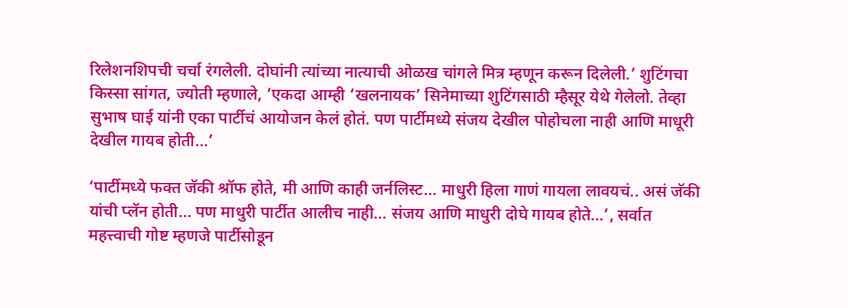रिलेशनशिपची चर्चा रंगलेली. दोघांनी त्यांच्या नात्याची ओळख चांगले मित्र म्हणून करून दिलेली.’ शुटिंगचा किस्सा सांगत, ज्योती म्हणाले, ‘एकदा आम्ही ‘खलनायक’ सिनेमाच्या शुटिंगसाठी म्हैसूर येथे गेलेलो. तेव्हा सुभाष घाई यांनी एका पार्टीचं आयोजन केलं होतं. पण पार्टीमध्ये संजय देखील पोहोचला नाही आणि माधूरी देखील गायब होती…’

‘पार्टीमध्ये फक्त जॅकी श्रॉफ होते, मी आणि काही जर्नलिस्ट… माधुरी हिला गाणं गायला लावयचं.. असं जॅकी यांची प्लॅन होती… पण माधुरी पार्टीत आलीच नाही… संजय आणि माधुरी दोघे गायब होते…’, सर्वात महत्त्वाची गोष्ट म्हणजे पार्टीसोडून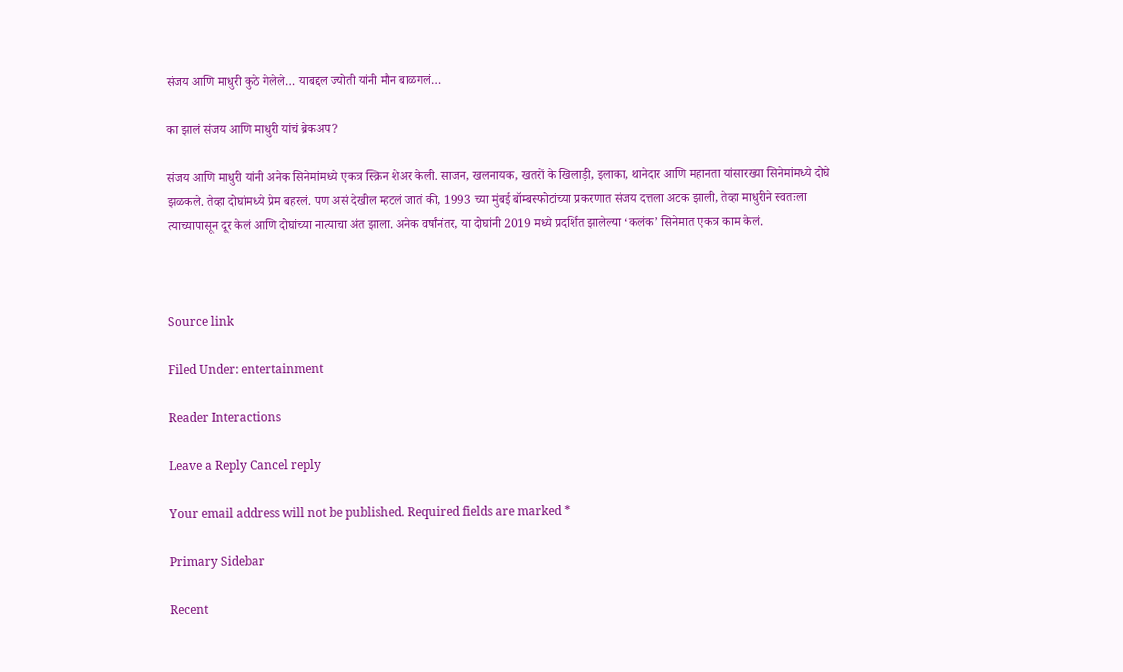संजय आणि माधुरी कुठे गेलेले… याबद्दल ज्योती यांनी मौन बाळगलं…

का झालं संजय आणि माधुरी यांचं ब्रेकअप?

संजय आणि माधुरी यांनी अनेक सिनेमांमध्ये एकत्र स्क्रिन शेअर केली. साजन, खलनायक, खतरों के खिलाड़ी, इलाका, थानेदार आणि महानता यांसारख्या सिनेमांमध्ये दोघे झळकले. तेव्हा दोघांमध्ये प्रेम बहरलं. पण असं देखील म्हटलं जातं की, 1993 च्या मुंबई बॉम्बस्फोटांच्या प्रकरणात संजय दत्तला अटक झाली, तेव्हा माधुरीने स्वतःला त्याच्यापासून दूर केलं आणि दोघांच्या नात्याचा अंत झाला. अनेक वर्षांनंतर, या दोघांनी 2019 मध्ये प्रदर्शित झालेल्या ‘कलंक’ सिनेमात एकत्र काम केलं.



Source link

Filed Under: entertainment

Reader Interactions

Leave a Reply Cancel reply

Your email address will not be published. Required fields are marked *

Primary Sidebar

Recent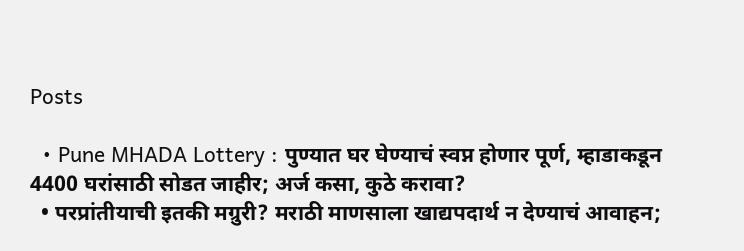Posts

  • Pune MHADA Lottery : पुण्यात घर घेण्याचं स्वप्न होणार पूर्ण, म्हाडाकडून 4400 घरांसाठी सोडत जाहीर; अर्ज कसा, कुठे करावा?
  • परप्रांतीयाची इतकी मग्रुरी? मराठी माणसाला खाद्यपदार्थ न देण्याचं आवाहन;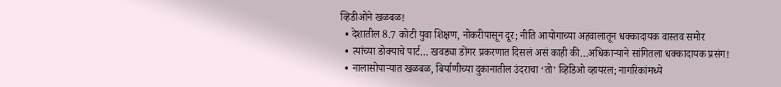व्हिडीओने खळबळ!
  • देशातील 8.7 कोटी युवा शिक्षण, नोकरीपासून दूर; नीति आयोगाच्या अहवालातून धक्कादायक वास्तव समोर
  • त्यांच्या डोक्याचे पार्ट… खवड्या डोंगर प्रकरणात दिसलं असं काही की…अधिकाऱ्याने सांगितला धक्कादायक प्रसंग!
  • नालासोपाऱ्यात खळबळ, बिर्याणीच्या दुकानातील उंदराचा ‘तो’ व्हिडिओ व्हायरल; नागरिकांमध्ये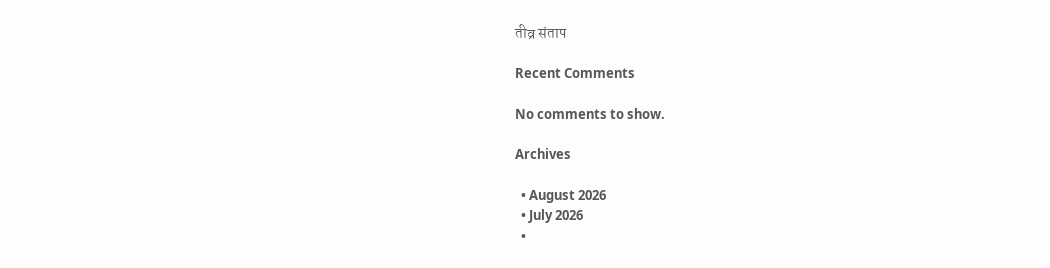तीव्र संताप

Recent Comments

No comments to show.

Archives

  • August 2026
  • July 2026
  •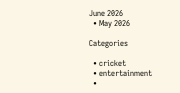June 2026
  • May 2026

Categories

  • cricket
  • entertainment
  •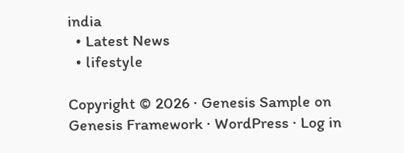india
  • Latest News
  • lifestyle

Copyright © 2026 · Genesis Sample on Genesis Framework · WordPress · Log in